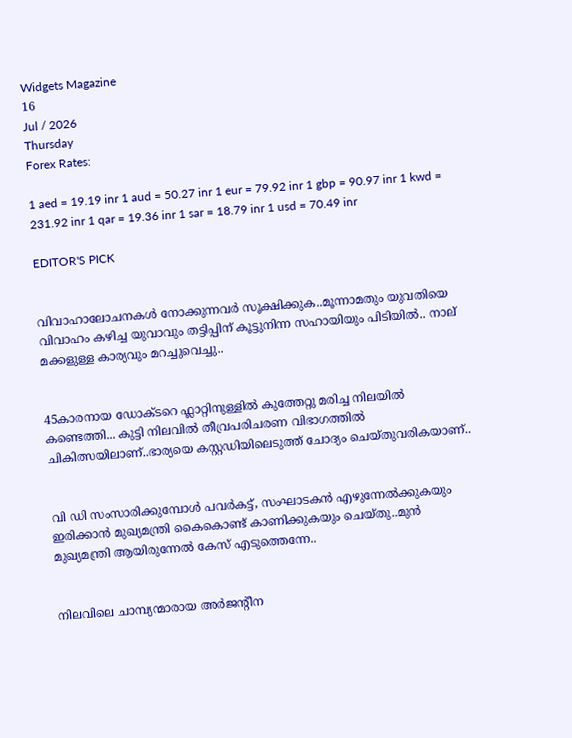Widgets Magazine
16
Jul / 2026
Thursday
Forex Rates:

1 aed = 19.19 inr 1 aud = 50.27 inr 1 eur = 79.92 inr 1 gbp = 90.97 inr 1 kwd = 231.92 inr 1 qar = 19.36 inr 1 sar = 18.79 inr 1 usd = 70.49 inr

EDITOR'S PICK


വിവാഹാലോചനകൾ നോക്കുന്നവർ സൂക്ഷിക്കുക..മൂന്നാമതും യുവതിയെ വിവാഹം കഴിച്ച യുവാവും തട്ടിപ്പിന് കൂട്ടുനിന്ന സഹായിയും പിടിയില്‍.. നാല് മക്കളുള്ള കാര്യവും മറച്ചുവെച്ചു..


45കാരനായ ഡോക്ടറെ ഫ്ലാറ്റിനുള്ളിൽ കുത്തേറ്റു മരിച്ച നിലയിൽ കണ്ടെത്തി... കുട്ടി നിലവിൽ തീവ്രപരിചരണ വിഭാഗത്തിൽ ചികിത്സയിലാണ്..ഭാര്യയെ കസ്റ്റഡിയിലെടുത്ത് ചോദ്യം ചെയ്തുവരികയാണ്..


വി ഡി സംസാരിക്കുമ്പോൾ പവര്‍കട്ട്, സംഘാടകന്‍ എഴുന്നേല്‍ക്കുകയും ഇരിക്കാന്‍ മുഖ്യമന്ത്രി കൈകൊണ്ട് കാണിക്കുകയും ചെയ്തു..മുൻ മുഖ്യമന്ത്രി ആയിരുന്നേൽ കേസ് എടുത്തെന്നേ..


നിലവിലെ ചാമ്പ്യന്മാരായ അര്‍ജന്റീന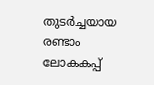തുടര്‍ച്ചയായ രണ്ടാം ലോകകപ്പ്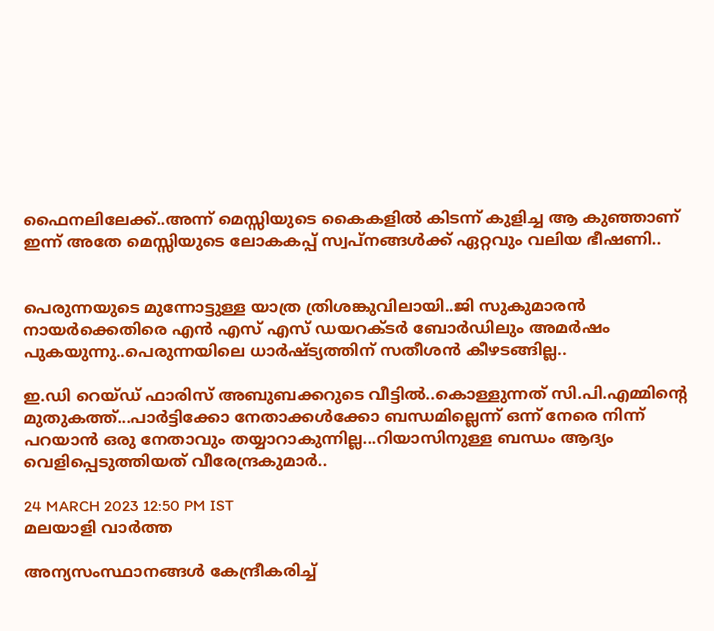ഫൈനലിലേക്ക്..അന്ന് മെസ്സിയുടെ കൈകളില്‍ കിടന്ന് കുളിച്ച ആ കുഞ്ഞാണ് ഇന്ന് അതേ മെസ്സിയുടെ ലോകകപ്പ് സ്വപ്നങ്ങള്‍ക്ക് ഏറ്റവും വലിയ ഭീഷണി..


പെരുന്നയുടെ മുന്നോട്ടുള്ള യാത്ര ത്രിശങ്കുവിലായി..ജി സുകുമാരൻ നായർക്കെതിരെ എൻ എസ് എസ് ഡയറക്ടർ ബോർഡിലും അമർഷം പുകയുന്നു..പെരുന്നയിലെ ധാർഷ്ട്യത്തിന് സതീശൻ കീഴടങ്ങില്ല..

ഇ.ഡി റെയ്ഡ് ഫാരിസ് അബുബക്കറുടെ വീട്ടിൽ..കൊള്ളുന്നത് സി.പി.എമ്മിന്റെ മുതുകത്ത്...പാര്‍ട്ടിക്കോ നേതാക്കള്‍ക്കോ ബന്ധമില്ലെന്ന് ഒന്ന് നേരെ നിന്ന് പറയാന്‍ ഒരു നേതാവും തയ്യാറാകുന്നില്ല...റിയാസിനുള്ള ബന്ധം ആദ്യം വെളിപ്പെടുത്തിയത് വീരേന്ദ്രകുമാര്‍..

24 MARCH 2023 12:50 PM IST
മലയാളി വാര്‍ത്ത

അന്യസംസ്ഥാനങ്ങള്‍ കേന്ദ്രീകരിച്ച്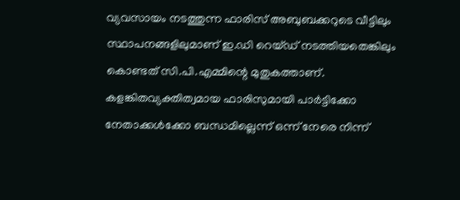വ്യവസായം നടത്തുന്ന ഫാരിസ് അബുബക്കറുടെ വീട്ടിലും സ്ഥാപനങ്ങളിലുമാണ് ഇ.ഡി റെയ്ഡ് നടത്തിയതെങ്കിലും കൊണ്ടത് സി.പി.എമ്മിന്റെ മുതുകത്താണ്. കളങ്കിതവ്യക്തിത്വമായ ഫാരിസുമായി പാര്‍ട്ടിക്കോ നേതാക്കള്‍ക്കോ ബന്ധമില്ലെന്ന് ഒന്ന് നേരെ നിന്ന്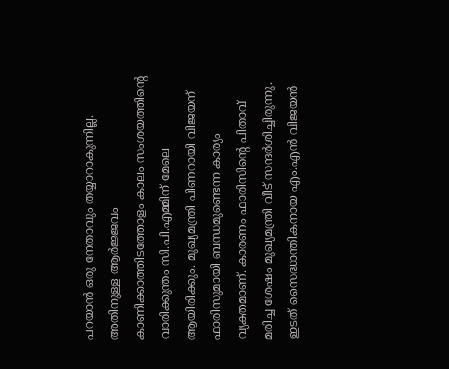പറയാന്‍ ഒരു നേതാവും തയ്യാറാകുന്നില്ല. അതിനുള്ള ആര്‍ജ്ജവം കാണിക്കാത്തിടത്തോളം കാലം സംശയത്തിന്റെ വാരിക്കുന്തം സി.പി.എമ്മിന് മേലെ ആയിരിക്കും. മുഖ്യമന്ത്രി പിണറായി വിജയന് ഫാരിസുമായി ബന്ധമുണ്ടെന്ന കാര്യം വ്യക്തമാണ്. കാരണം ഫാരിസിന്റെ പിതാവ് മരിച്ച ശേഷം മുഖ്യമന്ത്രി വീട് സന്ദര്‍ശിച്ചിരുന്നു. ഇടത് സൈദ്ധാന്തികനായ എം.എന്‍ വിജയന്‍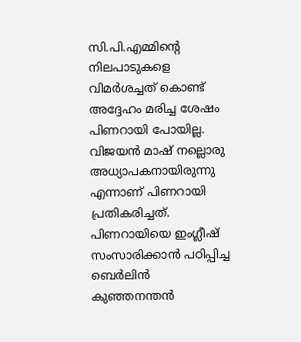സി.പി.എമ്മിന്റെ നിലപാടുകളെ വിമര്‍ശച്ചത് കൊണ്ട് അദ്ദേഹം മരിച്ച ശേഷം പിണറായി പോയില്ല. വിജയന്‍ മാഷ് നല്ലൊരു അധ്യാപകനായിരുന്നു എന്നാണ് പിണറായി പ്രതികരിച്ചത്. പിണറായിയെ ഇംഗ്ലീഷ് സംസാരിക്കാന്‍ പഠിപ്പിച്ച ബെര്‍ലിന്‍ കുഞ്ഞനന്തന്‍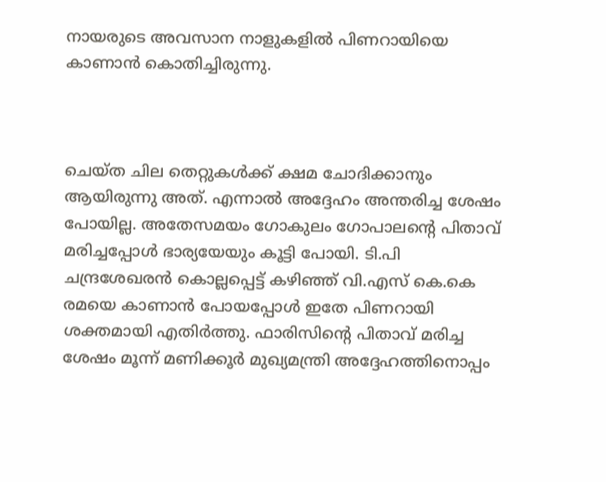നായരുടെ അവസാന നാളുകളില്‍ പിണറായിയെ കാണാന്‍ കൊതിച്ചിരുന്നു.



ചെയ്ത ചില തെറ്റുകള്‍ക്ക് ക്ഷമ ചോദിക്കാനും ആയിരുന്നു അത്. എന്നാല്‍ അദ്ദേഹം അന്തരിച്ച ശേഷം പോയില്ല. അതേസമയം ഗോകുലം ഗോപാലന്റെ പിതാവ് മരിച്ചപ്പോള്‍ ഭാര്യയേയും കൂട്ടി പോയി. ടി.പി ചന്ദ്രശേഖരന്‍ കൊല്ലപ്പെട്ട് കഴിഞ്ഞ് വി.എസ് കെ.കെ രമയെ കാണാന്‍ പോയപ്പോള്‍ ഇതേ പിണറായി ശക്തമായി എതിര്‍ത്തു. ഫാരിസിന്റെ പിതാവ് മരിച്ച ശേഷം മൂന്ന് മണിക്കൂര്‍ മുഖ്യമന്ത്രി അദ്ദേഹത്തിനൊപ്പം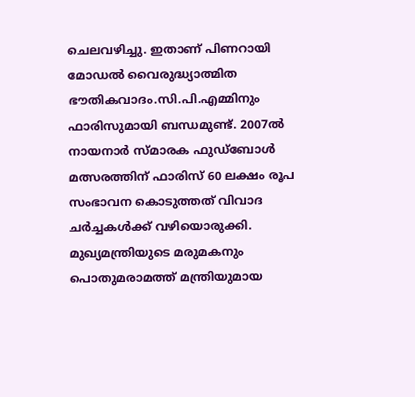ചെലവഴിച്ചു. ഇതാണ് പിണറായി മോഡല്‍ വൈരുദ്ധ്യാത്മിത ഭൗതികവാദം.സി.പി.എമ്മിനും ഫാരിസുമായി ബന്ധമുണ്ട്. 2007ല്‍ നായനാര്‍ സ്മാരക ഫുഡ്‌ബോള്‍ മത്സരത്തിന് ഫാരിസ് 60 ലക്ഷം രൂപ സംഭാവന കൊടുത്തത് വിവാദ ചര്‍ച്ചകള്‍ക്ക് വഴിയൊരുക്കി. മുഖ്യമന്ത്രിയുടെ മരുമകനും പൊതുമരാമത്ത് മന്ത്രിയുമായ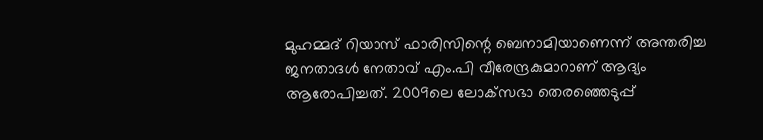മുഹമ്മദ് റിയാസ് ഫാരിസിന്റെ ബെനാമിയാണെന്ന് അന്തരിച്ച ജനതാദള്‍ നേതാവ് എം.പി വീരേന്ദ്രകുമാറാണ് ആദ്യം ആരോപിച്ചത്. 2009ലെ ലോക്‌സഭാ തെരഞ്ഞെടുപ്പ്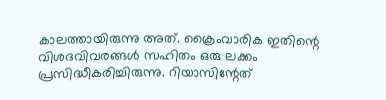കാലത്തായിരുന്നു അത്. ക്രൈംവാരിക ഇതിന്റെ വിശദവിവരങ്ങള്‍ സഹിതം ഒരു ലക്കം പ്രസിദ്ധീകരിച്ചിരുന്നു. റിയാസിന്റേത്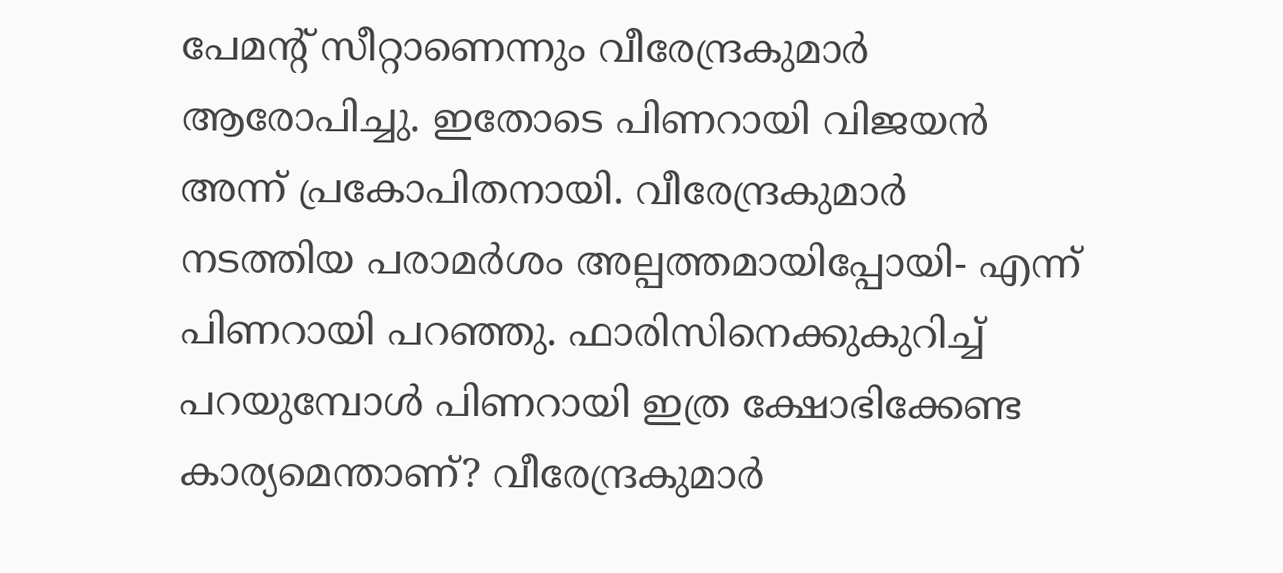പേമന്റ് സീറ്റാണെന്നും വീരേന്ദ്രകുമാര്‍ ആരോപിച്ചു. ഇതോടെ പിണറായി വിജയന്‍ അന്ന് പ്രകോപിതനായി. വീരേന്ദ്രകുമാര്‍ നടത്തിയ പരാമര്‍ശം അല്പത്തമായിപ്പോയി- എന്ന് പിണറായി പറഞ്ഞു. ഫാരിസിനെക്കുകുറിച്ച് പറയുമ്പോള്‍ പിണറായി ഇത്ര ക്ഷോഭിക്കേണ്ട കാര്യമെന്താണ്? വീരേന്ദ്രകുമാര്‍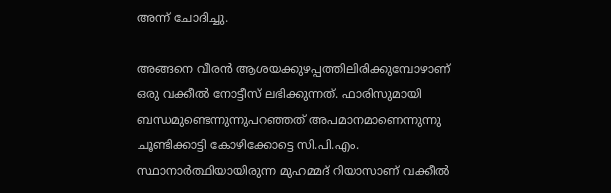അന്ന് ചോദിച്ചു.

അങ്ങനെ വീരന്‍ ആശയക്കുഴപ്പത്തിലിരിക്കുമ്പോഴാണ് ഒരു വക്കീല്‍ നോട്ടീസ് ലഭിക്കുന്നത്. ഫാരിസുമായി ബന്ധമുണ്ടെന്നുന്നുപറഞ്ഞത് അപമാനമാണെന്നുന്നു ചൂണ്ടിക്കാട്ടി കോഴിക്കോട്ടെ സി.പി.എം. സ്ഥാനാര്‍ത്ഥിയായിരുന്ന മുഹമ്മദ് റിയാസാണ് വക്കീല്‍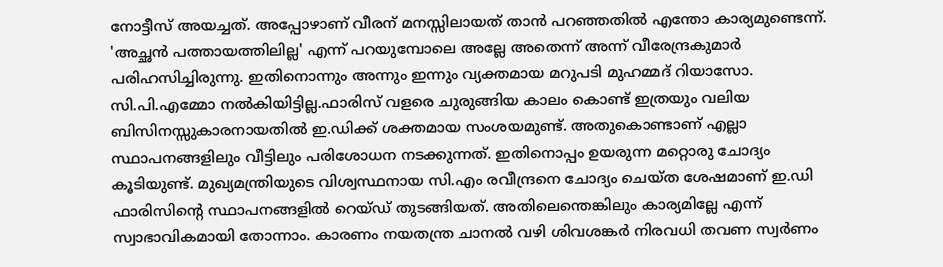നോട്ടീസ് അയച്ചത്. അപ്പോഴാണ് വീരന് മനസ്സിലായത് താന്‍ പറഞ്ഞതില്‍ എന്തോ കാര്യമുണ്ടെന്ന്. 'അച്ഛന്‍ പത്തായത്തിലില്ല' എന്ന് പറയുമ്പോലെ അല്ലേ അതെന്ന് അന്ന് വീരേന്ദ്രകുമാര്‍ പരിഹസിച്ചിരുന്നു. ഇതിനൊന്നും അന്നും ഇന്നും വ്യക്തമായ മറുപടി മുഹമ്മദ് റിയാസോ. സി.പി.എമ്മോ നല്‍കിയിട്ടില്ല.ഫാരിസ് വളരെ ചുരുങ്ങിയ കാലം കൊണ്ട് ഇത്രയും വലിയ ബിസിനസ്സുകാരനായതില്‍ ഇ.ഡിക്ക് ശക്തമായ സംശയമുണ്ട്. അതുകൊണ്ടാണ് എല്ലാ സ്ഥാപനങ്ങളിലും വീട്ടിലും പരിശോധന നടക്കുന്നത്. ഇതിനൊപ്പം ഉയരുന്ന മറ്റൊരു ചോദ്യം കൂടിയുണ്ട്. മുഖ്യമന്ത്രിയുടെ വിശ്വസ്ഥനായ സി.എം രവീന്ദ്രനെ ചോദ്യം ചെയ്ത ശേഷമാണ് ഇ.ഡി ഫാരിസിന്റെ സ്ഥാപനങ്ങളില്‍ റെയ്ഡ് തുടങ്ങിയത്. അതിലെന്തെങ്കിലും കാര്യമില്ലേ എന്ന് സ്വാഭാവികമായി തോന്നാം. കാരണം നയതന്ത്ര ചാനല്‍ വഴി ശിവശങ്കര്‍ നിരവധി തവണ സ്വര്‍ണം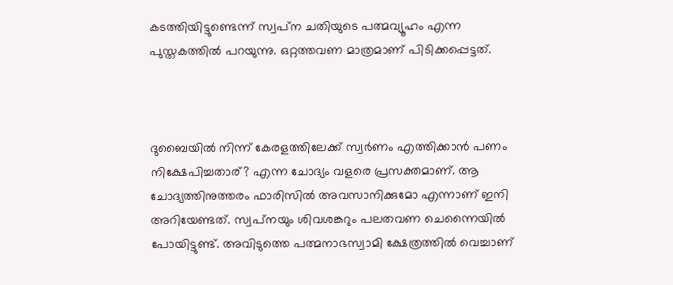കടത്തിയിട്ടുണ്ടെന്ന് സ്വപ്‌ന ചതിയുടെ പത്മവ്യൂഹം എന്ന പുസ്തകത്തില്‍ പറയുന്നു. ഒറ്റത്തവണ മാത്രമാണ് പിടിക്കപ്പെട്ടത്.



ദുബൈയില്‍ നിന്ന് കേരളത്തിലേക്ക് സ്വര്‍ണം എത്തിക്കാന്‍ പണം നിക്ഷേപിച്ചതാര്? എന്ന ചോദ്യം വളരെ പ്രസക്തമാണ്. ആ ചോദ്യത്തിനുത്തരം ഫാരിസില്‍ അവസാനിക്കുമോ എന്നാണ് ഇനി അറിയേണ്ടത്. സ്വപ്‌നയും ശിവശങ്കറും പലതവണ ചെന്നൈയില്‍ പോയിട്ടുണ്ട്. അവിടുത്തെ പത്മനാഭസ്വാമി ക്ഷേത്രത്തില്‍ വെച്ചാണ്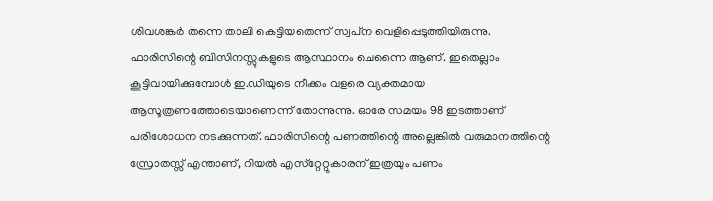ശിവശങ്കര്‍ തന്നെ താലി കെട്ടിയതെന്ന് സ്വപ്‌ന വെളിപ്പെടുത്തിയിരുന്നു. ഫാരിസിന്റെ ബിസിനസ്സുകളുടെ ആസ്ഥാനം ചെന്നൈ ആണ്. ഇതെല്ലാം കൂട്ടിവായിക്കുമ്പോള്‍ ഇ.ഡിയുടെ നീക്കം വളരെ വ്യക്തമായ ആസൂത്രണത്തോടെയാണെന്ന് തോന്നുന്നു. ഓരേ സമയം 98 ഇടത്താണ് പരിശോധന നടക്കുന്നത്. ഫാരിസിന്റെ പണത്തിന്റെ അല്ലെങ്കില്‍ വരുമാനത്തിന്റെ സ്രോതസ്സ് എന്താണ്, റിയല്‍ എസ്‌റ്റേറ്റുകാരന് ഇത്രയും പണം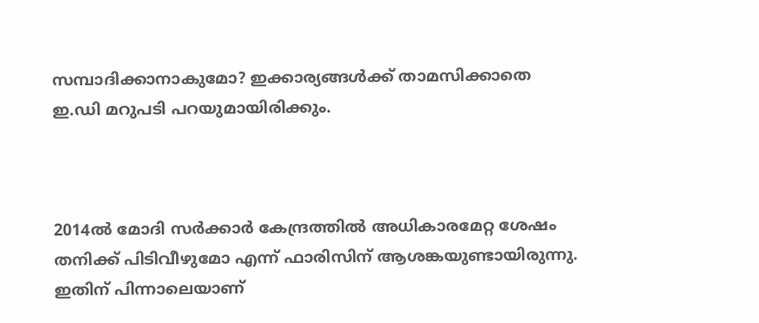സമ്പാദിക്കാനാകുമോ? ഇക്കാര്യങ്ങള്‍ക്ക് താമസിക്കാതെ ഇ.ഡി മറുപടി പറയുമായിരിക്കും.



2014ല്‍ മോദി സര്‍ക്കാര്‍ കേന്ദ്രത്തില്‍ അധികാരമേറ്റ ശേഷം തനിക്ക് പിടിവീഴുമോ എന്ന് ഫാരിസിന് ആശങ്കയുണ്ടായിരുന്നു. ഇതിന് പിന്നാലെയാണ്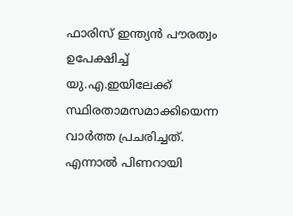ഫാരിസ് ഇന്ത്യന്‍ പൗരത്വം ഉപേക്ഷിച്ച് യു.എ.ഇയിലേക്ക് സ്ഥിരതാമസമാക്കിയെന്ന വാര്‍ത്ത പ്രചരിച്ചത്. എന്നാല്‍ പിണറായി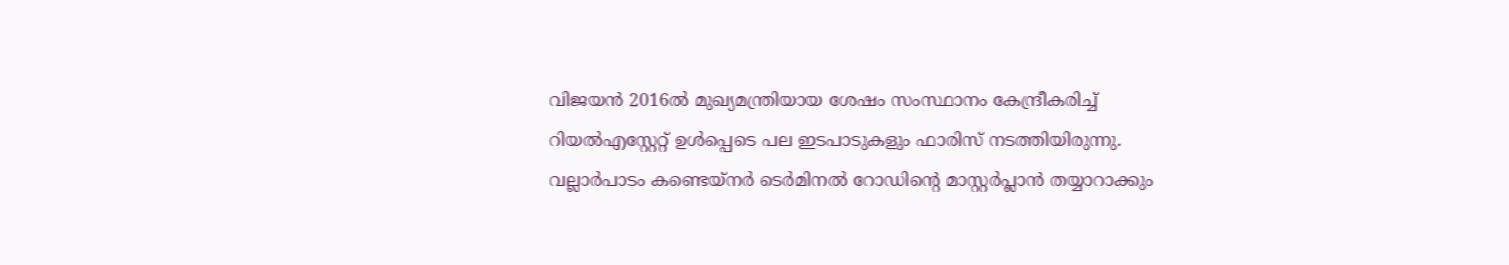വിജയന്‍ 2016ല്‍ മുഖ്യമന്ത്രിയായ ശേഷം സംസ്ഥാനം കേന്ദ്രീകരിച്ച് റിയല്‍എസ്റ്റേറ്റ് ഉള്‍പ്പെടെ പല ഇടപാടുകളും ഫാരിസ് നടത്തിയിരുന്നു. വല്ലാര്‍പാടം കണ്ടെയ്‌നര്‍ ടെര്‍മിനല്‍ റോഡിന്റെ മാസ്റ്റര്‍പ്ലാന്‍ തയ്യാറാക്കും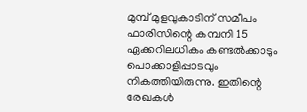മുമ്പ് മുളവുകാടിന് സമീപം ഫാരിസിന്റെ കമ്പനി 15 ഏക്കറിലധികം കണ്ടല്‍ക്കാടും പൊക്കാളിപ്പാടവും നികത്തിയിരുന്നു. ഇതിന്റെ രേഖകള്‍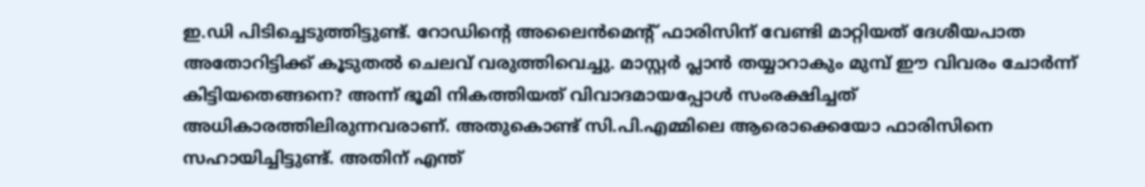ഇ.ഡി പിടിച്ചെടുത്തിട്ടുണ്ട്. റോഡിന്റെ അലൈന്‍മെന്റ് ഫാരിസിന് വേണ്ടി മാറ്റിയത് ദേശീയപാത അതോറിട്ടിക്ക് കൂടുതല്‍ ചെലവ് വരുത്തിവെച്ചു. മാസ്റ്റര്‍ പ്ലാന്‍ തയ്യാറാകും മുമ്പ് ഈ വിവരം ചോര്‍ന്ന് കിട്ടിയതെങ്ങനെ? അന്ന് ഭൂമി നികത്തിയത് വിവാദമായപ്പോള്‍ സംരക്ഷിച്ചത് അധികാരത്തിലിരുന്നവരാണ്. അതുകൊണ്ട് സി.പി.എമ്മിലെ ആരൊക്കെയോ ഫാരിസിനെ സഹായിച്ചിട്ടുണ്ട്. അതിന് എന്ത്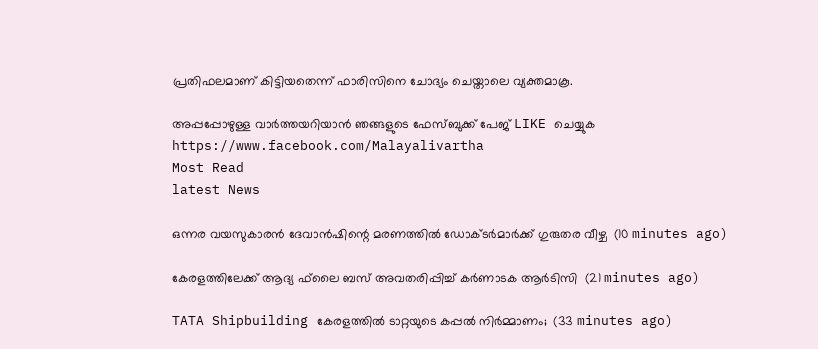പ്രതിഫലമാണ് കിട്ടിയതെന്ന് ഫാരിസിനെ ചോദ്യം ചെയ്താലെ വ്യക്തമാകൂ.

അപ്പപ്പോഴുള്ള വാര്‍ത്തയറിയാന്‍ ഞങ്ങളുടെ ഫേസ്‌ബുക്ക്‌ പേജ് LIKE ചെയ്യുക
https://www.facebook.com/Malayalivartha
Most Read
latest News

ഒന്നര വയസുകാരന്‍ ദേവാന്‍ഷിന്റെ മരണത്തില്‍ ഡോക്ടര്‍മാര്‍ക്ക് ഗുരുതര വീഴ്ച  (10 minutes ago)

കേരളത്തിലേക്ക് ആദ്യ ഫ്‌ലൈ ബസ് അവതരിപ്പിച്ച് കര്‍ണാടക ആര്‍ടിസി  (21 minutes ago)

TATA Shipbuilding കേരളത്തിൽ ടാറ്റയുടെ കപ്പൽ നിർമ്മാണം;  (33 minutes ago)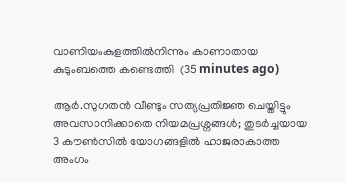വാണിയംകുളത്തില്‍നിന്നും കാണാതായ കുടുംബത്തെ കണ്ടെത്തി  (35 minutes ago)

ആർ.സുഗതൻ വീണ്ടും സത്യപ്രതിജ്ഞ ചെയ്തിട്ടും അവസാനിക്കാതെ നിയമപ്രശ്നങ്ങൾ; തുടർച്ചയായ 3 കൗൺസിൽ യോഗങ്ങളിൽ ഹാജരാകാത്ത അംഗം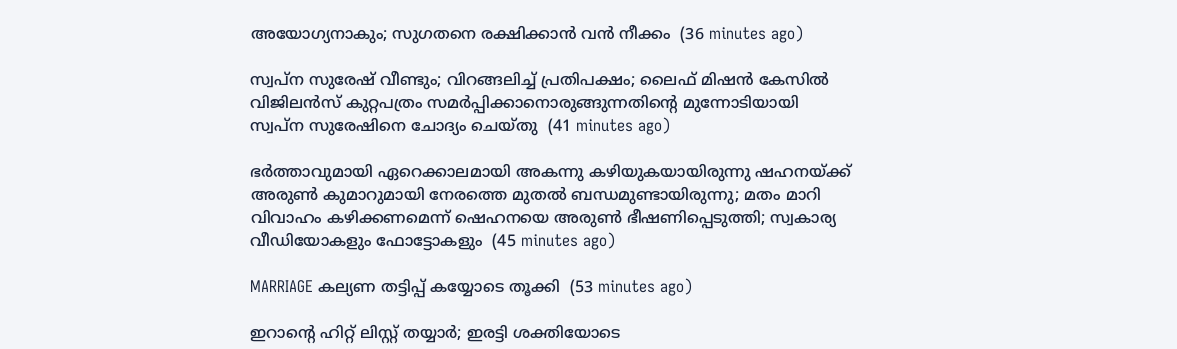അയോഗ്യനാകും; സുഗതനെ രക്ഷിക്കാൻ വൻ നീക്കം  (36 minutes ago)

സ്വപ്ന സുരേഷ് വീണ്ടും; വിറങ്ങലിച്ച് പ്രതിപക്ഷം; ലൈഫ് മിഷൻ കേസിൽ വിജിലൻസ് കുറ്റപത്രം സമർപ്പിക്കാനൊരുങ്ങുന്നതിന്റെ മുന്നോടിയായി സ്വപ്ന സുരേഷിനെ ചോദ്യം ചെയ്തു  (41 minutes ago)

ഭർത്താവുമായി ഏറെക്കാലമായി അകന്നു കഴിയുകയായിരുന്നു ഷഹനയ്ക്ക് അരുൺ കുമാറുമായി നേരത്തെ മുതൽ ബന്ധമുണ്ടായിരുന്നു; മതം മാറി വിവാഹം കഴിക്കണമെന്ന് ഷെഹനയെ അരുൺ ഭീഷണിപ്പെടുത്തി; സ്വകാര്യ വീഡിയോകളും ഫോട്ടോകളും  (45 minutes ago)

MARRIAGE കല്യണ തട്ടിപ്പ് കയ്യോടെ തൂക്കി  (53 minutes ago)

ഇറാന്റെ ഹിറ്റ് ലിസ്റ്റ് തയ്യാർ; ഇരട്ടി ശക്തിയോടെ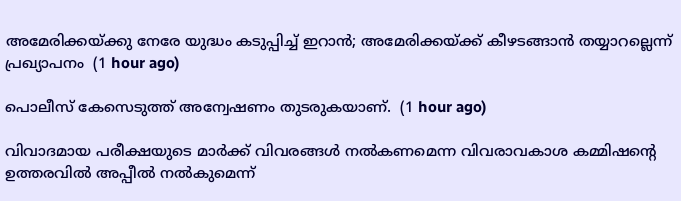അമേരിക്കയ്ക്കു നേരേ യുദ്ധം കടുപ്പിച്ച് ഇറാൻ; അമേരിക്കയ്ക്ക് കീഴടങ്ങാന്‍ തയ്യാറല്ലെന്ന് പ്രഖ്യാപനം  (1 hour ago)

പൊലീസ് കേസെടുത്ത് അന്വേഷണം തുടരുകയാണ്.  (1 hour ago)

വിവാദമായ പരീക്ഷയുടെ മാര്‍ക്ക് വിവരങ്ങള്‍ നല്‍കണമെന്ന വിവരാവകാശ കമ്മിഷന്റെ ഉത്തരവില്‍ അപ്പീല്‍ നല്‍കുമെന്ന്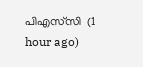പിഎസ്‌സി  (1 hour ago)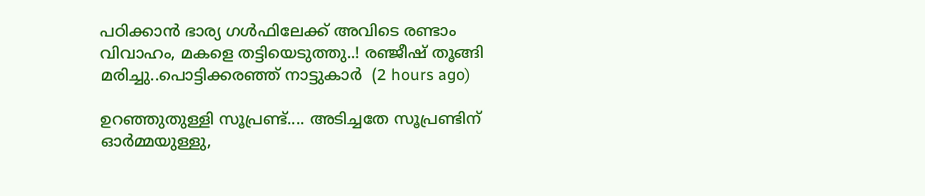പഠിക്കാൻ ഭാര്യ ഗൾഫിലേക്ക് അവിടെ രണ്ടാം വിവാഹം, മകളെ തട്ടിയെടുത്തു..! രഞ്ജീഷ് തൂങ്ങി മരിച്ചു..പൊട്ടിക്കരഞ്ഞ് നാട്ടുകാർ  (2 hours ago)

ഉറഞ്ഞുതുള്ളി സൂപ്രണ്ട്.... അടിച്ചതേ സൂപ്രണ്ടിന് ഓർമ്മയുള്ളു,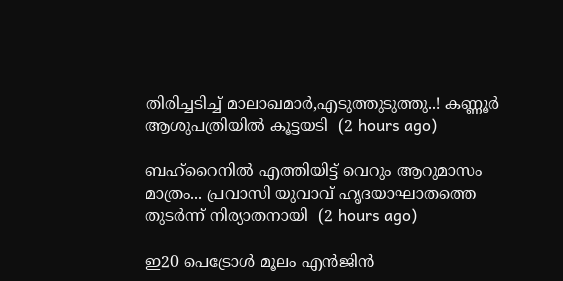തിരിച്ചടിച്ച് മാലാഖമാർ,എടുത്തുടുത്തു..! കണ്ണൂർ ആശുപത്രിയിൽ കൂട്ടയടി  (2 hours ago)

ബഹ്റൈനിൽ എത്തിയിട്ട് വെറും ആറുമാസം മാത്രം... പ്രവാസി യുവാവ് ഹൃദയാഘാതത്തെ തുടർന്ന് നിര്യാതനായി  (2 hours ago)

ഇ20 പെട്രോൾ മൂലം എൻജിൻ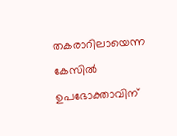തകരാറിലായെന്ന കേസിൽ ഉപഭോക്താവിന്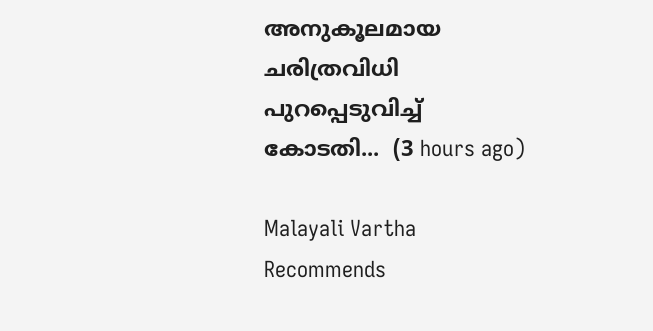അനുകൂലമായ ചരിത്രവിധി പുറപ്പെടുവിച്ച് കോടതി...  (3 hours ago)

Malayali Vartha Recommends